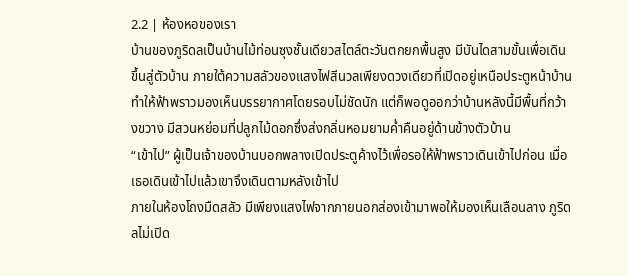2.2 | ห้องหอของเรา
บ้านของภูริดลเป็นบ้านไม้ท่อนซุงชั้นเดียวสไตล์ตะวันตกยกพื้นสูง มีบันไดสามขั้นเพื่อเดินขึ้นสู่ตัวบ้าน ภายใต้ความสลัวของแสงไฟสีนวลเพียงดวงเดียวที่เปิดอยู่เหนือประตูหน้าบ้านทำให้ฟ้าพราวมองเห็นบรรยากาศโดยรอบไม่ชัดนัก แต่ก็พอดูออกว่าบ้านหลังนี้มีพื้นที่กว้างขวาง มีสวนหย่อมที่ปลูกไม้ดอกซึ่งส่งกลิ่นหอมยามค่ำคืนอยู่ด้านข้างตัวบ้าน
“เข้าไป” ผู้เป็นเจ้าของบ้านบอกพลางเปิดประตูค้างไว้เพื่อรอให้ฟ้าพราวเดินเข้าไปก่อน เมื่อเธอเดินเข้าไปแล้วเขาจึงเดินตามหลังเข้าไป
ภายในห้องโถงมืดสลัว มีเพียงแสงไฟจากภายนอกส่องเข้ามาพอให้มองเห็นเลือนลาง ภูริดลไม่เปิด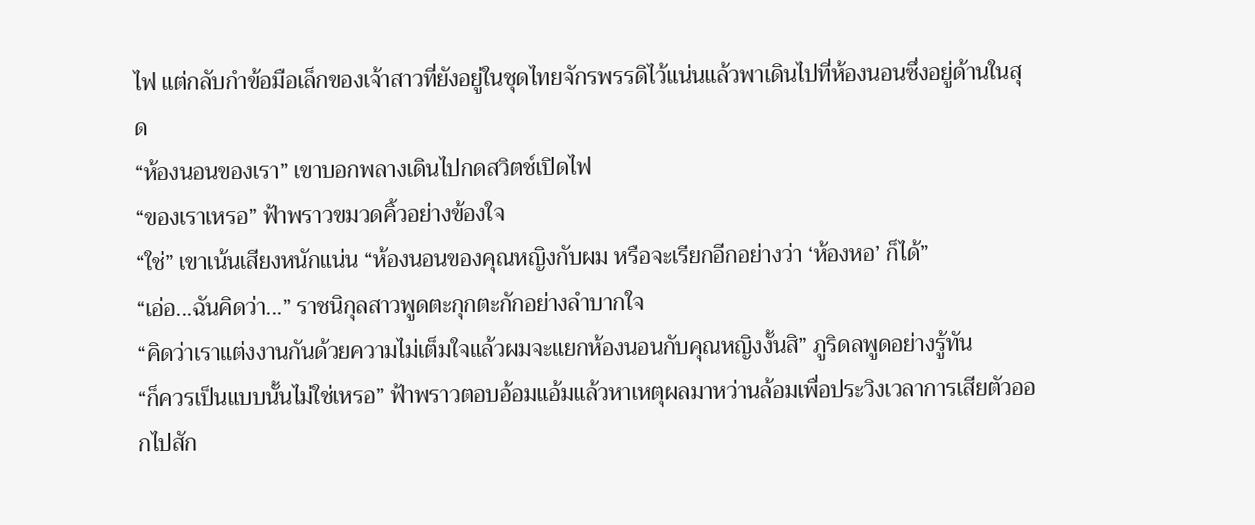ไฟ แต่กลับกำข้อมือเล็กของเจ้าสาวที่ยังอยู่ในชุดไทยจักรพรรดิไว้แน่นแล้วพาเดินไปที่ห้องนอนซึ่งอยู่ด้านในสุด
“ห้องนอนของเรา” เขาบอกพลางเดินไปกดสวิตช์เปิดไฟ
“ของเราเหรอ” ฟ้าพราวขมวดคิ้วอย่างข้องใจ
“ใช่” เขาเน้นเสียงหนักแน่น “ห้องนอนของคุณหญิงกับผม หรือจะเรียกอีกอย่างว่า ‘ห้องหอ’ ก็ได้”
“เอ่อ...ฉันคิดว่า...” ราชนิกุลสาวพูดตะกุกตะกักอย่างลำบากใจ
“คิดว่าเราแต่งงานกันด้วยความไม่เต็มใจแล้วผมจะแยกห้องนอนกับคุณหญิงงั้นสิ” ภูริดลพูดอย่างรู้ทัน
“ก็ควรเป็นแบบนั้นไม่ใช่เหรอ” ฟ้าพราวตอบอ้อมแอ้มแล้วหาเหตุผลมาหว่านล้อมเพื่อประวิงเวลาการเสียตัวออกไปสัก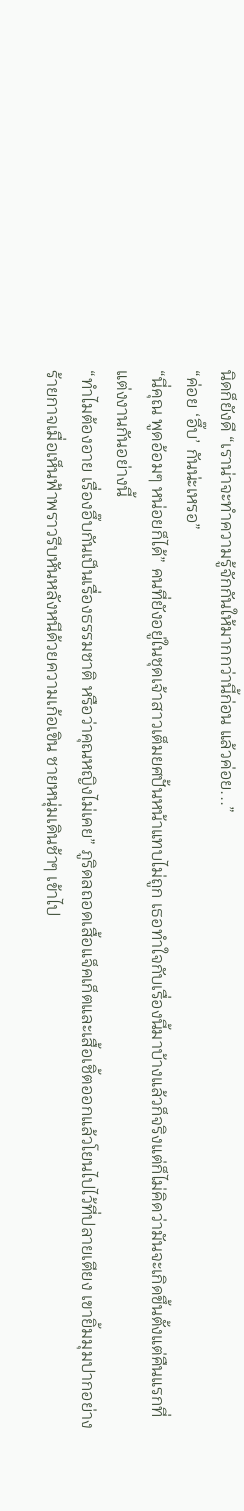นิดก็ยังดี “เราน่าจะทำความรู้จักกันให้มากกว่านี้ก่อน แล้วค่อย...”
“ค่อย ‘อึ๊บ’ กันน่ะเหรอ”
“นี่คุณ พูดอ้อมๆ หน่อยก็ได้” คนที่ยังอยู่ในชุดเจ้าสาวเต็มยศปั้นหน้าแทบไม่ถูก เธอทำใจกับเรื่องนี้มาบ้างแล้วก็จริงแต่ก็ไม่คิดว่ามันจะเกิดขึ้นตั้งแต่คืนแรกที่แต่งงานกันอย่างนี้
“ทำไมต้องอาย เรื่องอึ๊บกันเป็นเรื่องธรรมชาติ หรือว่าคุณหญิงไม่เคย” ภูริดลถอดเสื้อแจ็คเก็ตและเสื้อเชิ้ตออกแล้วโยนไปไว้ที่ปลายเตียง เขายิ้มมุมปากอย่างร้ายกาจเมื่อเห็นฟ้าพราวรีบหันหลังหนีด้วยความเก้อเขิน ชายหนุ่มเดินช้าๆ เข้าไป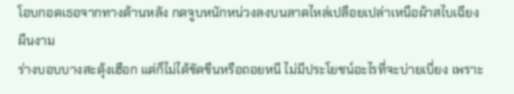โอบกอดเธอจากทางด้านหลัง กดจูบหนักหน่วงลงบนลาดไหล่เปลือยเปล่าเหนือผ้าสไบเฉียงผืนงาม
ร่างบอบบางสะดุ้งเฮือก แต่ก็ไม่ได้ขัดขืนหรือถอยหนี ไม่มีประโยชน์อะไรที่จะบ่ายเบี่ยง เพราะ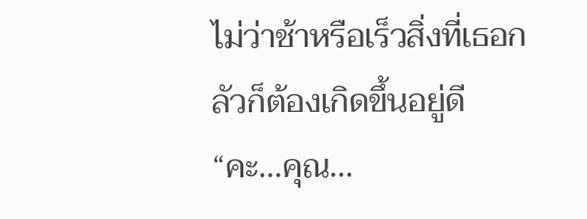ไม่ว่าช้าหรือเร็วสิ่งที่เธอกลัวก็ต้องเกิดขึ้นอยู่ดี
“คะ...คุณ...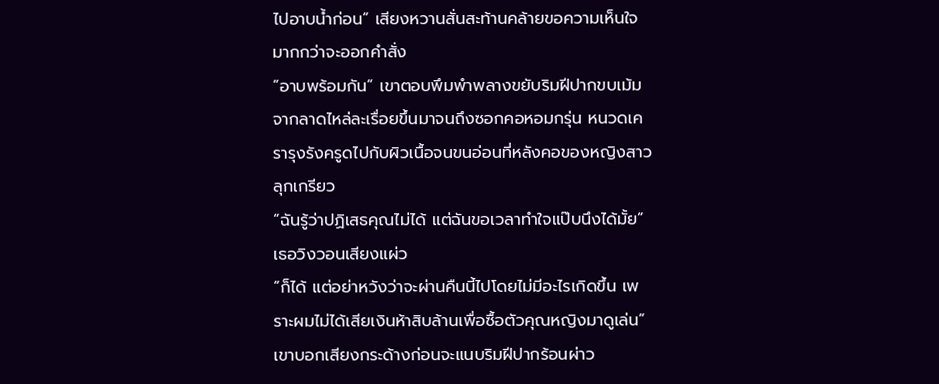ไปอาบน้ำก่อน” เสียงหวานสั่นสะท้านคล้ายขอความเห็นใจมากกว่าจะออกคำสั่ง
“อาบพร้อมกัน” เขาตอบพึมพำพลางขยับริมฝีปากขบเม้มจากลาดไหล่ละเรื่อยขึ้นมาจนถึงซอกคอหอมกรุ่น หนวดเครารุงรังครูดไปกับผิวเนื้อจนขนอ่อนที่หลังคอของหญิงสาวลุกเกรียว
“ฉันรู้ว่าปฏิเสธคุณไม่ได้ แต่ฉันขอเวลาทำใจแป๊บนึงได้มั้ย” เธอวิงวอนเสียงแผ่ว
“ก็ได้ แต่อย่าหวังว่าจะผ่านคืนนี้ไปโดยไม่มีอะไรเกิดขึ้น เพราะผมไม่ได้เสียเงินห้าสิบล้านเพื่อซื้อตัวคุณหญิงมาดูเล่น” เขาบอกเสียงกระด้างก่อนจะแนบริมฝีปากร้อนผ่าว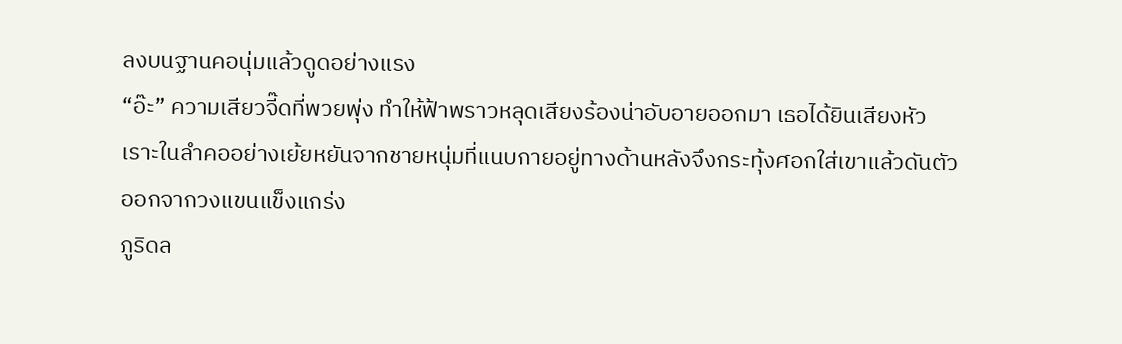ลงบนฐานคอนุ่มแล้วดูดอย่างแรง
“อ๊ะ” ความเสียวจี๊ดที่พวยพุ่ง ทำให้ฟ้าพราวหลุดเสียงร้องน่าอับอายออกมา เธอได้ยินเสียงหัวเราะในลำคออย่างเย้ยหยันจากชายหนุ่มที่แนบกายอยู่ทางด้านหลังจึงกระทุ้งศอกใส่เขาแล้วดันตัวออกจากวงแขนแข็งแกร่ง
ภูริดล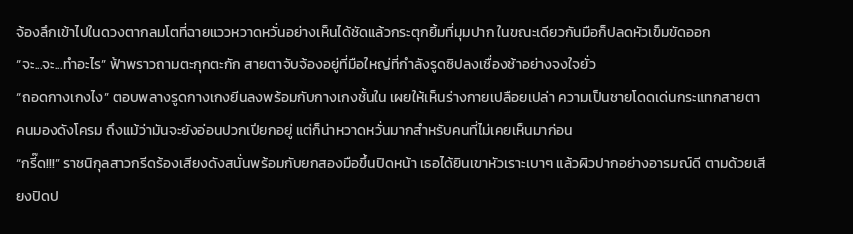จ้องลึกเข้าไปในดวงตากลมโตที่ฉายแววหวาดหวั่นอย่างเห็นได้ชัดแล้วกระตุกยิ้มที่มุมปาก ในขณะเดียวกันมือก็ปลดหัวเข็มขัดออก
“จะ...จะ...ทำอะไร” ฟ้าพราวถามตะกุกตะกัก สายตาจับจ้องอยู่ที่มือใหญ่ที่กำลังรูดซิปลงเชื่องช้าอย่างจงใจยั่ว
“ถอดกางเกงไง” ตอบพลางรูดกางเกงยีนลงพร้อมกับกางเกงชั้นใน เผยให้เห็นร่างกายเปลือยเปล่า ความเป็นชายโดดเด่นกระแทกสายตาคนมองดังโครม ถึงแม้ว่ามันจะยังอ่อนปวกเปียกอยู่ แต่ก็น่าหวาดหวั่นมากสำหรับคนที่ไม่เคยเห็นมาก่อน
“กรี๊ด!!!” ราชนิกุลสาวกรีดร้องเสียงดังสนั่นพร้อมกับยกสองมือขึ้นปิดหน้า เธอได้ยินเขาหัวเราะเบาๆ แล้วผิวปากอย่างอารมณ์ดี ตามด้วยเสียงปิดป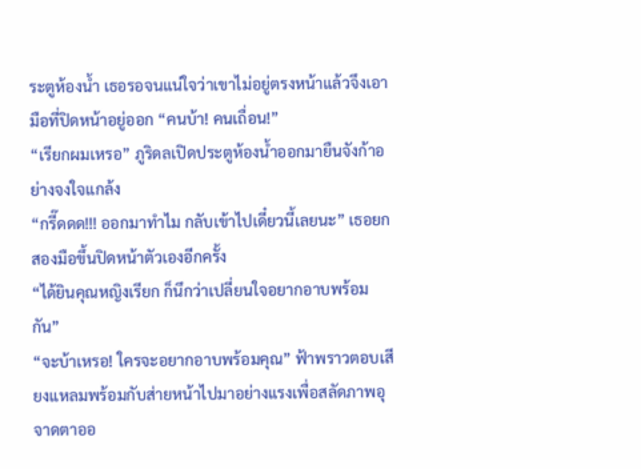ระตูห้องน้ำ เธอรอจนแน่ใจว่าเขาไม่อยู่ตรงหน้าแล้วจึงเอามือที่ปิดหน้าอยู่ออก “คนบ้า! คนเถื่อน!”
“เรียกผมเหรอ” ภูริดลเปิดประตูห้องน้ำออกมายืนจังก้าอย่างจงใจแกล้ง
“กรี๊ดดด!!! ออกมาทำไม กลับเข้าไปเดี๋ยวนี้เลยนะ” เธอยกสองมือขึ้นปิดหน้าตัวเองอีกครั้ง
“ได้ยินคุณหญิงเรียก ก็นึกว่าเปลี่ยนใจอยากอาบพร้อมกัน”
“จะบ้าเหรอ! ใครจะอยากอาบพร้อมคุณ” ฟ้าพราวตอบเสียงแหลมพร้อมกับส่ายหน้าไปมาอย่างแรงเพื่อสลัดภาพอุจาดตาออ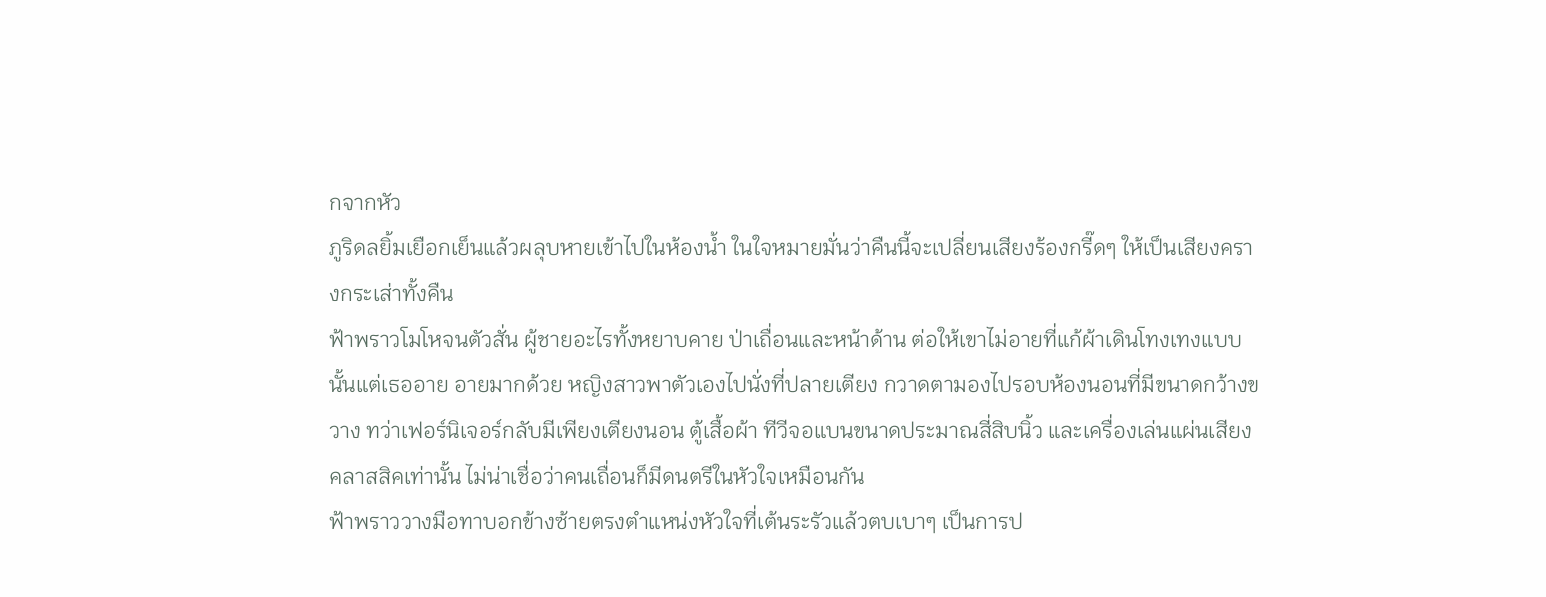กจากหัว
ภูริดลยิ้มเยือกเย็นแล้วผลุบหายเข้าไปในห้องน้ำ ในใจหมายมั่นว่าคืนนี้จะเปลี่ยนเสียงร้องกรี๊ดๆ ให้เป็นเสียงครางกระเส่าทั้งคืน
ฟ้าพราวโมโหจนตัวสั่น ผู้ชายอะไรทั้งหยาบคาย ป่าเถื่อนและหน้าด้าน ต่อให้เขาไม่อายที่แก้ผ้าเดินโทงเทงแบบนั้นแต่เธออาย อายมากด้วย หญิงสาวพาตัวเองไปนั่งที่ปลายเตียง กวาดตามองไปรอบห้องนอนที่มีขนาดกว้างขวาง ทว่าเฟอร์นิเจอร์กลับมีเพียงเตียงนอน ตู้เสื้อผ้า ทีวีจอแบนขนาดประมาณสี่สิบนิ้ว และเครื่องเล่นแผ่นเสียงคลาสสิคเท่านั้น ไม่น่าเชื่อว่าคนเถื่อนก็มีดนตรีในหัวใจเหมือนกัน
ฟ้าพราววางมือทาบอกข้างซ้ายตรงตำแหน่งหัวใจที่เต้นระรัวแล้วตบเบาๆ เป็นการป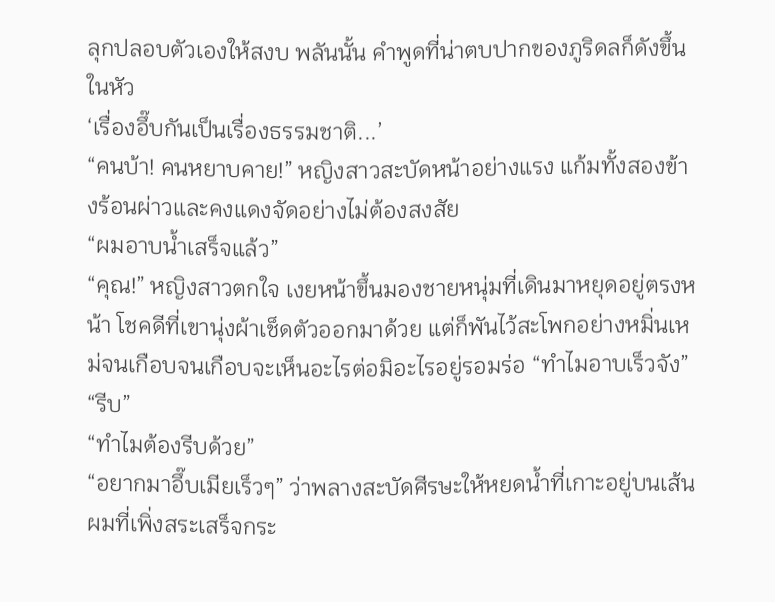ลุกปลอบตัวเองให้สงบ พลันนั้น คำพูดที่น่าตบปากของภูริดลก็ดังขึ้นในหัว
‘เรื่องอึ๊บกันเป็นเรื่องธรรมชาติ...’
“คนบ้า! คนหยาบคาย!” หญิงสาวสะบัดหน้าอย่างแรง แก้มทั้งสองข้างร้อนผ่าวและคงแดงจัดอย่างไม่ต้องสงสัย
“ผมอาบน้ำเสร็จแล้ว”
“คุณ!” หญิงสาวตกใจ เงยหน้าขึ้นมองชายหนุ่มที่เดินมาหยุดอยู่ตรงหน้า โชคดีที่เขานุ่งผ้าเช็ดตัวออกมาด้วย แต่ก็พันไว้สะโพกอย่างหมิ่นเหม่จนเกือบจนเกือบจะเห็นอะไรต่อมิอะไรอยู่รอมร่อ “ทำไมอาบเร็วจัง”
“รีบ”
“ทำไมต้องรีบด้วย”
“อยากมาอึ๊บเมียเร็วๆ” ว่าพลางสะบัดศีรษะให้หยดน้ำที่เกาะอยู่บนเส้นผมที่เพิ่งสระเสร็จกระ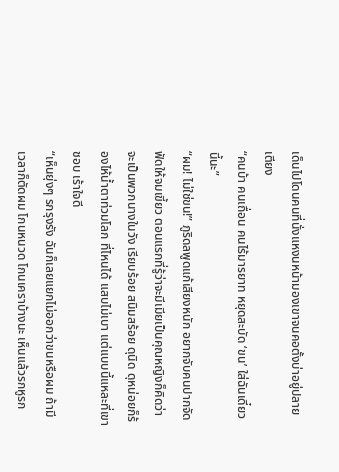เด็นไปโดนคนที่นั่งแหงนหน้ามองเขาจนคอตั้งบ่าอยู่ปลายเตียง
“คนบ้า คนเถื่อน คนไร้มารยาท หยุดสะบัด ‘ขน’ ใส่ฉันเดี๋ยวนี้นะ”
“ผม! ไม่ใช่ขน!” ภูริดลพูดแก้เสียงหนัก อยากจับคนปากจัดฟัดให้จมเขี้ยว ตอนแรกที่รู้ว่าจะมีเมียเป็นคุณหญิงก็คิดว่าจะเป็นพวกนางในวัง เรียบร้อย สนิมสร้อย ดุนิด ดุหน่อยก็ร้องไห้น้ำตาท่วมโลก ที่ไหนได้ แสบไม่เบา แต่แบบนี้แหละที่เขาชอบ เร้าใจดี
“เห็นยุ่งๆ รกรุงรัง ฉันก็เลยแยกไม่ออกว่าขนหรือผม ถ้ามีเวลาก็ตัดผม โกนหนวด โกนเคราบ้างนะ เห็นแล้วรกหูรก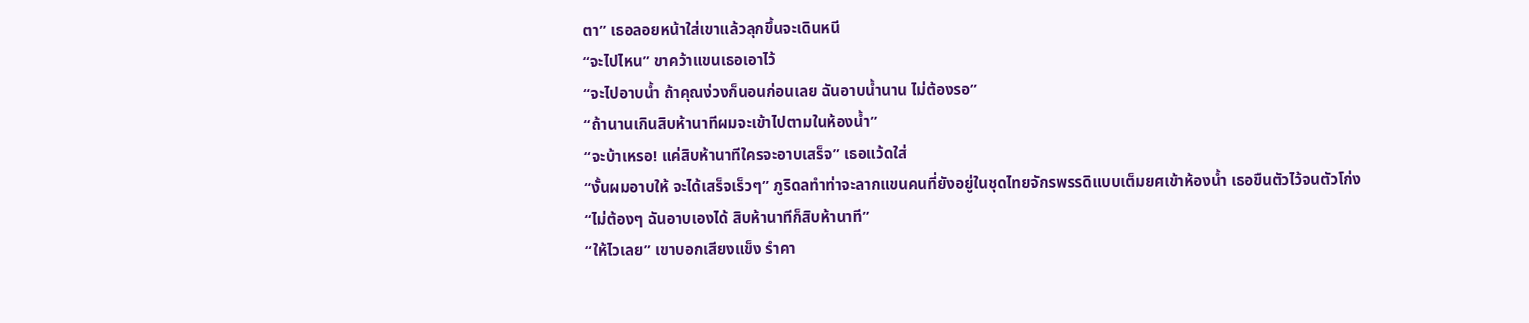ตา” เธอลอยหน้าใส่เขาแล้วลุกขึ้นจะเดินหนี
“จะไปไหน” ขาคว้าแขนเธอเอาไว้
“จะไปอาบน้ำ ถ้าคุณง่วงก็นอนก่อนเลย ฉันอาบน้ำนาน ไม่ต้องรอ”
“ถ้านานเกินสิบห้านาทีผมจะเข้าไปตามในห้องน้ำ”
“จะบ้าเหรอ! แค่สิบห้านาทีใครจะอาบเสร็จ” เธอแว้ดใส่
“งั้นผมอาบให้ จะได้เสร็จเร็วๆ” ภูริดลทำท่าจะลากแขนคนที่ยังอยู่ในชุดไทยจักรพรรดิแบบเต็มยศเข้าห้องน้ำ เธอขืนตัวไว้จนตัวโก่ง
“ไม่ต้องๆ ฉันอาบเองได้ สิบห้านาทีก็สิบห้านาที”
“ให้ไวเลย” เขาบอกเสียงแข็ง รำคา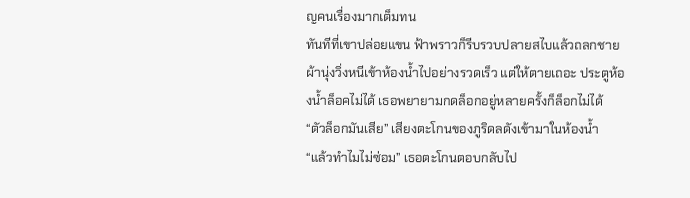ญคนเรื่องมากเต็มทน
ทันทีที่เขาปล่อยแขน ฟ้าพราวก็รีบรวบปลายสไบแล้วถลกชายผ้านุ่งวิ่งหนีเข้าห้องน้ำไปอย่างรวดเร็ว แต่ให้ตายเถอะ ประตูห้องน้ำล็อคไม่ได้ เธอพยายามกดล็อกอยู่หลายครั้งก็ล็อกไม่ได้
“ตัวล็อกมันเสีย” เสียงตะโกนของภูริดลดังเข้ามาในห้องน้ำ
“แล้วทำไมไม่ซ่อม” เธอตะโกนตอบกลับไป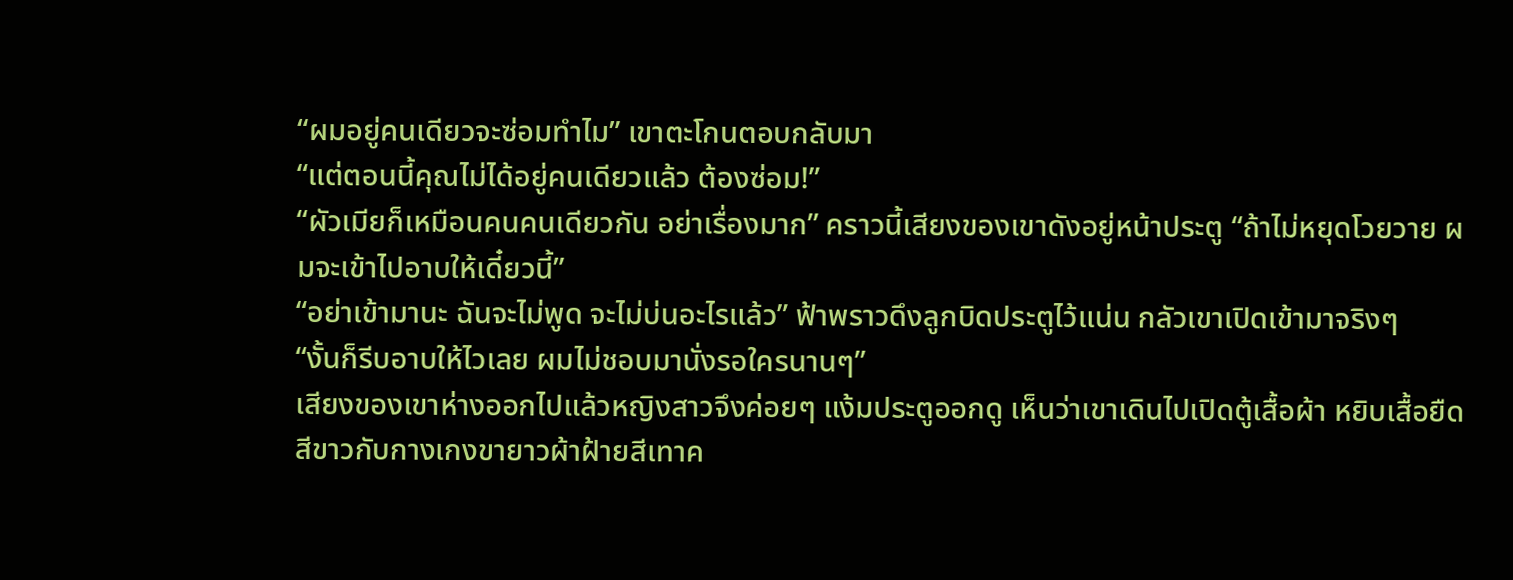“ผมอยู่คนเดียวจะซ่อมทำไม” เขาตะโกนตอบกลับมา
“แต่ตอนนี้คุณไม่ได้อยู่คนเดียวแล้ว ต้องซ่อม!”
“ผัวเมียก็เหมือนคนคนเดียวกัน อย่าเรื่องมาก” คราวนี้เสียงของเขาดังอยู่หน้าประตู “ถ้าไม่หยุดโวยวาย ผมจะเข้าไปอาบให้เดี๋ยวนี้”
“อย่าเข้ามานะ ฉันจะไม่พูด จะไม่บ่นอะไรแล้ว” ฟ้าพราวดึงลูกบิดประตูไว้แน่น กลัวเขาเปิดเข้ามาจริงๆ
“งั้นก็รีบอาบให้ไวเลย ผมไม่ชอบมานั่งรอใครนานๆ”
เสียงของเขาห่างออกไปแล้วหญิงสาวจึงค่อยๆ แง้มประตูออกดู เห็นว่าเขาเดินไปเปิดตู้เสื้อผ้า หยิบเสื้อยืดสีขาวกับกางเกงขายาวผ้าฝ้ายสีเทาค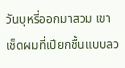วันบุหรี่ออกมาสวม เขาเช็ดผมที่เปียกชื้นแบบลว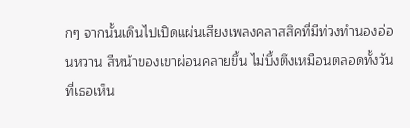กๆ จากนั้นเดินไปเปิดแผ่นเสียงเพลงคลาสสิคที่มีท่วงทำนองอ่อนหวาน สีหน้าของเขาผ่อนคลายขึ้น ไม่บึ้งตึงเหมือนตลอดทั้งวันที่เธอเห็น